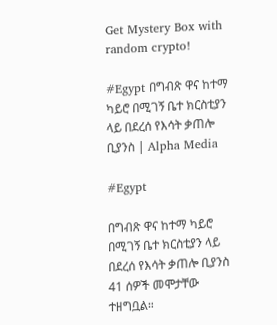Get Mystery Box with random crypto!

#Egypt በግብጽ ዋና ከተማ ካይሮ በሚገኝ ቤተ ክርስቲያን ላይ በደረሰ የእሳት ቃጠሎ ቢያንስ | Alpha Media

#Egypt

በግብጽ ዋና ከተማ ካይሮ በሚገኝ ቤተ ክርስቲያን ላይ በደረሰ የእሳት ቃጠሎ ቢያንስ 41 ሰዎች መሞታቸው ተዘግቧል።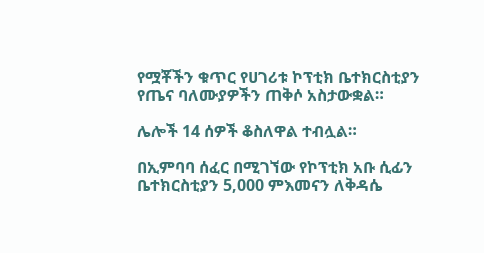የሟቾችን ቁጥር የሀገሪቱ ኮፕቲክ ቤተክርስቲያን የጤና ባለሙያዎችን ጠቅሶ አስታውቋል።

ሌሎች 14 ሰዎች ቆስለዋል ተብሏል።

በኢምባባ ሰፈር በሚገኘው የኮፕቲክ አቡ ሲፊን ቤተክርስቲያን 5,000 ምእመናን ለቅዳሴ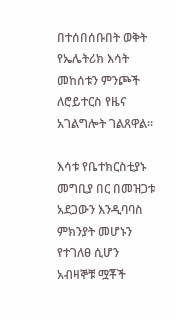በተሰበሰቡበት ወቅት የኤሌትሪክ እሳት መከሰቱን ምንጮች ለሮይተርስ የዜና አገልግሎት ገልጸዋል።

እሳቱ የቤተክርስቲያኑ መግቢያ በር በመዝጋቱ አደጋውን እንዲባባስ ምክንያት መሆኑን የተገለፀ ሲሆን አብዛኞቹ ሟቾች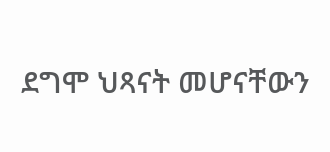ደግሞ ህጻናት መሆናቸውን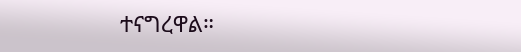ተናግረዋል።